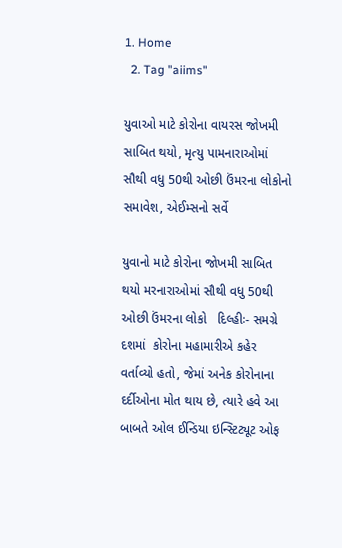1. Home
  2. Tag "aiims"

યુવાઓ માટે કોરોના વાયરસ જોખમી સાબિત થયો, મૃત્યુ પામનારાઓમાં  સૌથી વધુ 50થી ઓછી ઉંમરના લોકોનો સમાવેશ, એઈમ્સનો સર્વે

યુવાનો માટે કોરોના જોખમી સાબિત થયો મરનારાઓમાં સૌથી વધુ 50થી ઓછી ઉંમરના લોકો   દિલ્હીઃ- સમગ્રે દશમાં  કોરોના મહામારીએ કહેર વર્તાવ્યો હતો, જેમાં અનેક કોરોનાના દર્દીઓના મોત થાય છે, ત્યારે હવે આ બાબતે ઓલ ઈન્ડિયા ઇન્સ્ટિટ્યૂટ ઓફ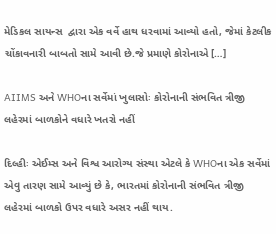મેડિકલ સાયન્સ  દ્વારા એક વર્વે હાથ ધરવામાં આવ્યો હતો, જેમાં કેટલીક ચોંકાવનારી બાબતો સામે આવી છે.જે પ્રમાણે કોરોનાએ […]

AIIMS અને WHOના સર્વેમાં ખુલાસોઃ કોરોનાની સંભવિત ત્રીજી લહેરમાં બાળકોને વધારે ખતરો નહીં

દિલ્હીઃ એઈમ્સ અને વિશ્વ આરોગ્ય સંસ્થા એટલે કે WHOના એક સર્વેમાં એવુ તારણ સામે આવ્યું છે કે, ભારતમાં કોરોનાની સંભવિત ત્રીજી લહેરમાં બાળકો ઉપર વધારે અસર નહીં થાય.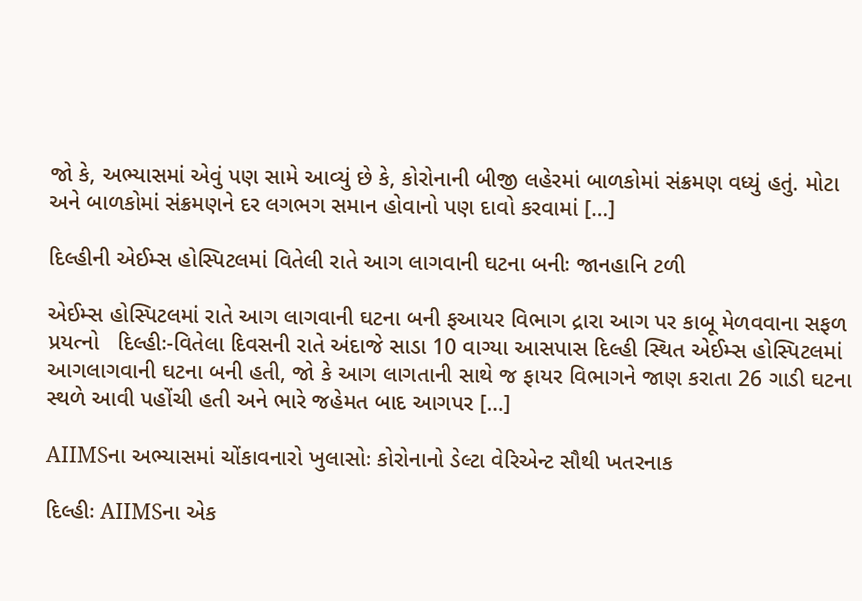જો કે, અભ્યાસમાં એવું પણ સામે આવ્યું છે કે, કોરોનાની બીજી લહેરમાં બાળકોમાં સંક્રમણ વધ્યું હતું. મોટા અને બાળકોમાં સંક્રમણને દર લગભગ સમાન હોવાનો પણ દાવો કરવામાં […]

દિલ્હીની એઈમ્સ હોસ્પિટલમાં વિતેલી રાતે આગ લાગવાની ઘટના બનીઃ જાનહાનિ ટળી

એઈમ્સ હોસ્પિટલમાં રાતે આગ લાગવાની ઘટના બની ફઆયર વિભાગ દ્રારા આગ પર કાબૂ મેળવવાના સફળ પ્રયત્નો   દિલ્હીઃ-વિતેલા દિવસની રાતે અંદાજે સાડા 10 વાગ્યા આસપાસ દિલ્હી સ્થિત એઈમ્સ હોસ્પિટલમાં આગલાગવાની ઘટના બની હતી, જો કે આગ લાગતાની સાથે જ ફાયર વિભાગને જાણ કરાતા 26 ગાડી ઘટના સ્થળે આવી પહોંચી હતી અને ભારે જહેમત બાદ આગપર […]

AIIMSના અભ્યાસમાં ચોંકાવનારો ખુલાસોઃ કોરોનાનો ડેલ્ટા વેરિએન્ટ સૌથી ખતરનાક

દિલ્હીઃ AIIMSના એક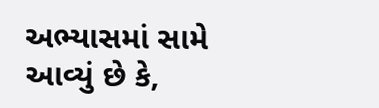અભ્યાસમાં સામે આવ્યું છે કે,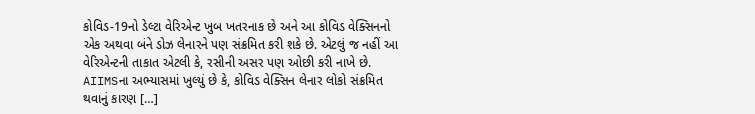કોવિડ-19નો ડેલ્ટા વેરિએન્ટ ખુબ ખતરનાક છે અને આ કોવિડ વેક્સિનનો એક અથવા બંને ડોઝ લેનારને પણ સંક્રમિત કરી શકે છે. એટલું જ નહીં આ વેરિએન્ટની તાકાત એટલી કે, રસીની અસર પણ ઓછી કરી નાખે છે. AIIMSના અભ્યાસમાં ખુલ્યું છે કે, કોવિડ વેક્સિન લેનાર લોકો સંક્રમિત થવાનું કારણ […]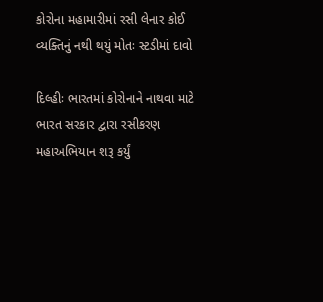કોરોના મહામારીમાં રસી લેનાર કોઈ વ્યક્તિનું નથી થયું મોતઃ સ્ટડીમાં દાવો

દિલ્હીઃ ભારતમાં કોરોનાને નાથવા માટે ભારત સરકાર દ્વારા રસીકરણ મહાઅભિયાન શરૂ કર્યું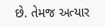છે. તેમજ અત્યાર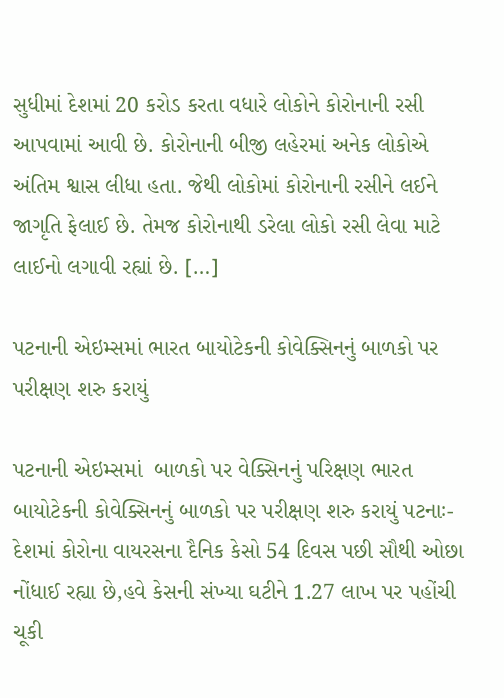સુધીમાં દેશમાં 20 કરોડ કરતા વધારે લોકોને કોરોનાની રસી આપવામાં આવી છે. કોરોનાની બીજી લહેરમાં અનેક લોકોએ અંતિમ શ્વાસ લીધા હતા. જેથી લોકોમાં કોરોનાની રસીને લઈને જાગૃતિ ફેલાઈ છે. તેમજ કોરોનાથી ડરેલા લોકો રસી લેવા માટે લાઈનો લગાવી રહ્યાં છે. […]

પટનાની એઇમ્સમાં ભારત બાયોટેકની કોવેક્સિનનું બાળકો પર પરીક્ષણ શરુ કરાયું

પટનાની એઇમ્સમાં  બાળકો પર વેક્સિનનું પરિક્ષણ ભારત બાયોટેકની કોવેક્સિનનું બાળકો પર પરીક્ષણ શરુ કરાયું પટનાઃ- દેશમાં કોરોના વાયરસના દૈનિક કેસો 54 દિવસ પછી સૌથી ઓછા નોંધાઈ રહ્યા છે,હવે કેસની સંખ્યા ઘટીને 1.27 લાખ પર પહોંચી ચૂકી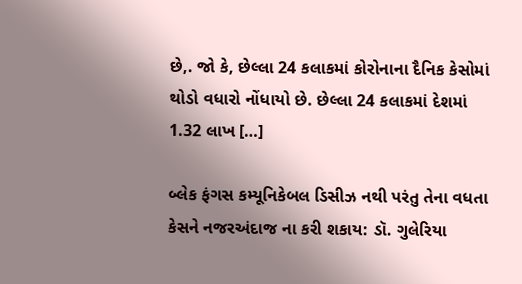છે,. જો કે, છેલ્લા 24 કલાકમાં કોરોનાના દૈનિક કેસોમાં થોડો વધારો નોંધાયો છે. છેલ્લા 24 કલાકમાં દેશમાં 1.32 લાખ […]

બ્લેક ફંગસ કમ્યૂનિકેબલ ડિસીઝ નથી પરંતુ તેના વધતા કેસને નજરઅંદાજ ના કરી શકાય: ડૉ. ગુલેરિયા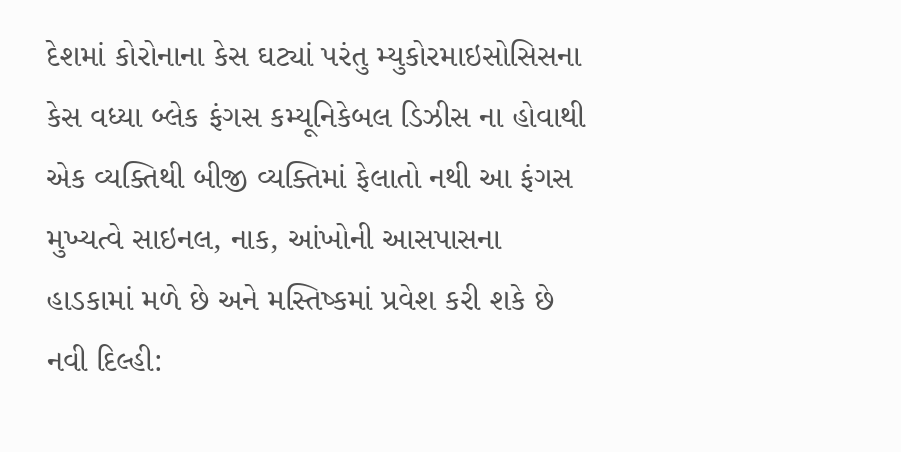દેશમાં કોરોનાના કેસ ઘટ્યાં પરંતુ મ્યુકોરમાઇસોસિસના કેસ વધ્યા બ્લેક ફંગસ કમ્યૂનિકેબલ ડિઝીસ ના હોવાથી એક વ્યક્તિથી બીજી વ્યક્તિમાં ફેલાતો નથી આ ફંગસ મુખ્યત્વે સાઇનલ, નાક, આંખોની આસપાસના હાડકામાં મળે છે અને મસ્તિષ્કમાં પ્રવેશ કરી શકે છે નવી દિલ્હી: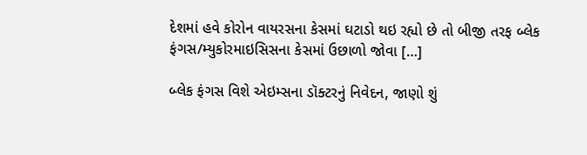દેશમાં હવે કોરોન વાયરસના કેસમાં ઘટાડો થઇ રહ્યો છે તો બીજી તરફ બ્લેક ફંગસ/મ્યુકોરમાઇસિસના કેસમાં ઉછાળો જોવા […]

બ્લેક ફંગસ વિશે એઇમ્સના ડૉક્ટરનું નિવેદન, જાણો શું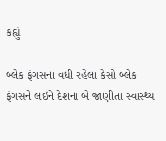કહ્યું

બ્લેક ફંગસના વધી રહેલા કેસો બ્લેક ફંગસને લઇને દેશના બે જાણીતા સ્વાસ્થ્ય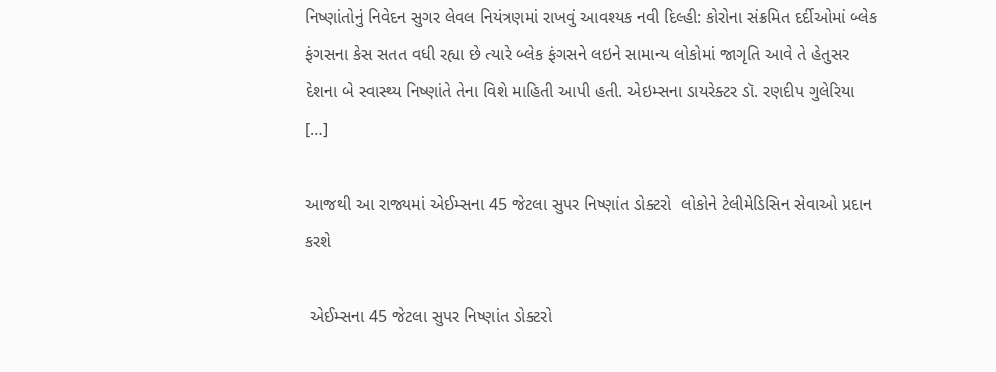નિષ્ણાંતોનું નિવેદન સુગર લેવલ નિયંત્રણમાં રાખવું આવશ્યક નવી દિલ્હી: કોરોના સંક્રમિત દર્દીઓમાં બ્લેક ફંગસના કેસ સતત વધી રહ્યા છે ત્યારે બ્લેક ફંગસને લઇને સામાન્ય લોકોમાં જાગૃતિ આવે તે હેતુસર દેશના બે સ્વાસ્થ્ય નિષ્ણાંતે તેના વિશે માહિતી આપી હતી. એઇમ્સના ડાયરેક્ટર ડૉ. રણદીપ ગુલેરિયા […]

આજથી આ રાજ્યમાં એઈમ્સના 45 જેટલા સુપર નિષ્ણાંત ડોક્ટરો  લોકોને ટેલીમેડિસિન સેવાઓ પ્રદાન કરશે

 એઈમ્સના 45 જેટલા સુપર નિષ્ણાંત ડોક્ટરો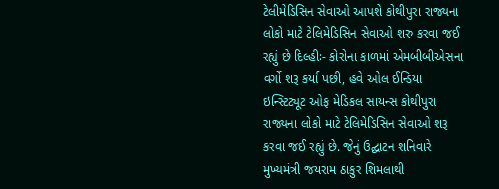ટેલીમેડિસિન સેવાઓ આપશે કોથીપુરા રાજ્યના લોકો માટે ટેલિમેડિસિન સેવાઓ શરુ કરવા જઈ રહ્યું છે દિલ્હીઃ- કોરોના કાળમાં એમબીબીએસના વર્ગો શરૂ કર્યા પછી, હવે ઓલ ઈન્ડિયા ઇન્સ્ટિટ્યૂટ ઓફ મેડિકલ સાયન્સ કોથીપુરા રાજ્યના લોકો માટે ટેલિમેડિસિન સેવાઓ શરૂ કરવા જઈ રહ્યું છે. જેનું ઉદ્ઘાટન શનિવારે મુખ્યમંત્રી જયરામ ઠાકુર શિમલાથી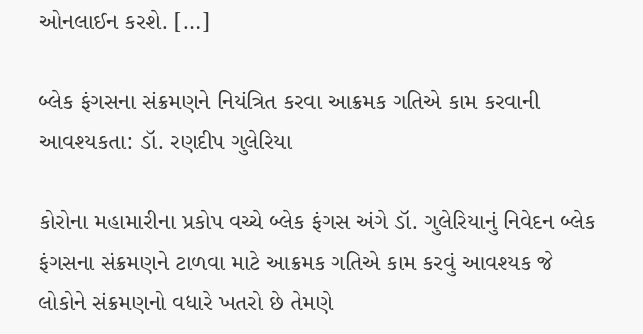ઓનલાઈન કરશે. […]

બ્લેક ફંગસના સંક્રમણને નિયંત્રિત કરવા આક્રમક ગતિએ કામ કરવાની આવશ્યકતા: ડૉ. રણદીપ ગુલેરિયા

કોરોના મહામારીના પ્રકોપ વચ્ચે બ્લેક ફંગસ અંગે ડૉ. ગુલેરિયાનું નિવેદન બ્લેક ફંગસના સંક્રમણને ટાળવા માટે આક્રમક ગતિએ કામ કરવું આવશ્યક જે લોકોને સંક્રમણનો વધારે ખતરો છે તેમણે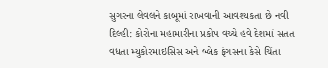સુગરના લેવલને કાબૂમાં રાખવાની આવશ્યકતા છે નવી દિલ્હી: કોરોના મહામારીના પ્રકોપ વચ્ચે હવે દેશમાં સતત વધતા મ્યુકોરમાઇસિસ અને બ્લેક ફંગસના કેસે ચિંતા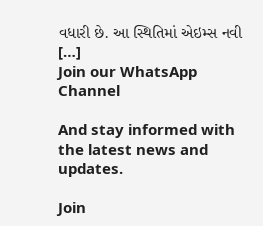વધારી છે. આ સ્થિતિમાં એઇમ્સ નવી […]
Join our WhatsApp Channel

And stay informed with the latest news and updates.

Join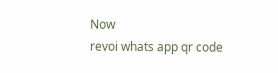Now
revoi whats app qr code